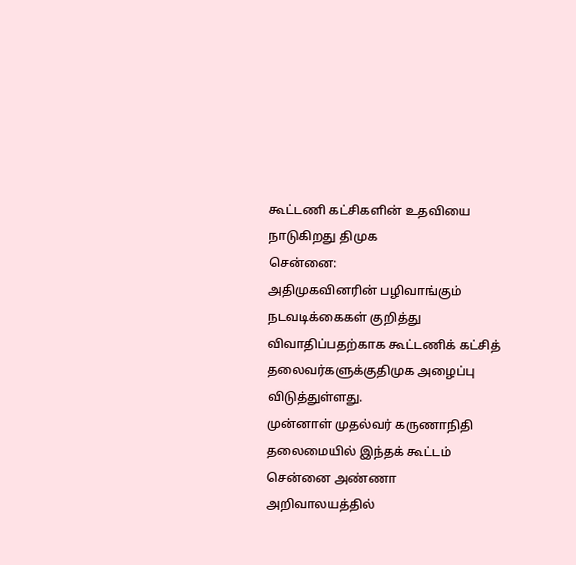கூட்டணி கட்சிகளின் உதவியை நாடுகிறது திமுக
சென்னை:
அதிமுகவினரின் பழிவாங்கும் நடவடிக்கைகள் குறித்து விவாதிப்பதற்காக கூட்டணிக் கட்சித் தலைவர்களுக்குதிமுக அழைப்பு விடுத்துள்ளது.
முன்னாள் முதல்வர் கருணாநிதி தலைமையில் இந்தக் கூட்டம் சென்னை அண்ணா அறிவாலயத்தில்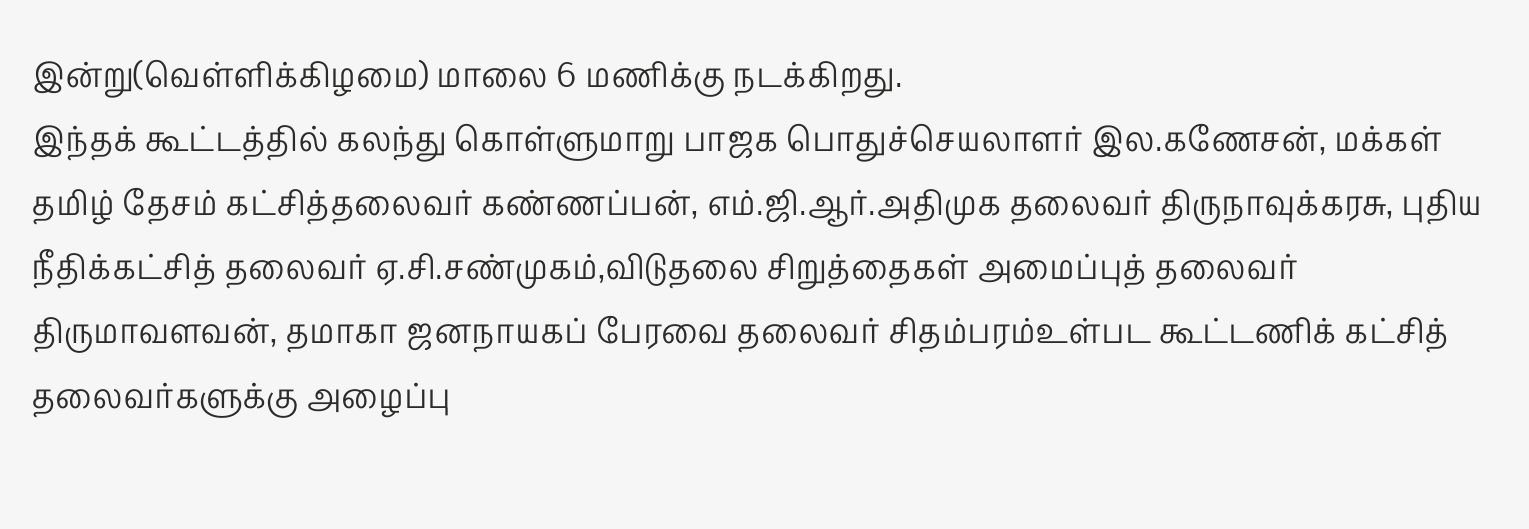இன்று(வெள்ளிக்கிழமை) மாலை 6 மணிக்கு நடக்கிறது.
இந்தக் கூட்டத்தில் கலந்து கொள்ளுமாறு பாஜக பொதுச்செயலாளர் இல.கணேசன், மக்கள் தமிழ் தேசம் கட்சித்தலைவர் கண்ணப்பன், எம்.ஜி.ஆர்.அதிமுக தலைவர் திருநாவுக்கரசு, புதிய நீதிக்கட்சித் தலைவர் ஏ.சி.சண்முகம்,விடுதலை சிறுத்தைகள் அமைப்புத் தலைவர் திருமாவளவன், தமாகா ஜனநாயகப் பேரவை தலைவர் சிதம்பரம்உள்பட கூட்டணிக் கட்சித் தலைவர்களுக்கு அழைப்பு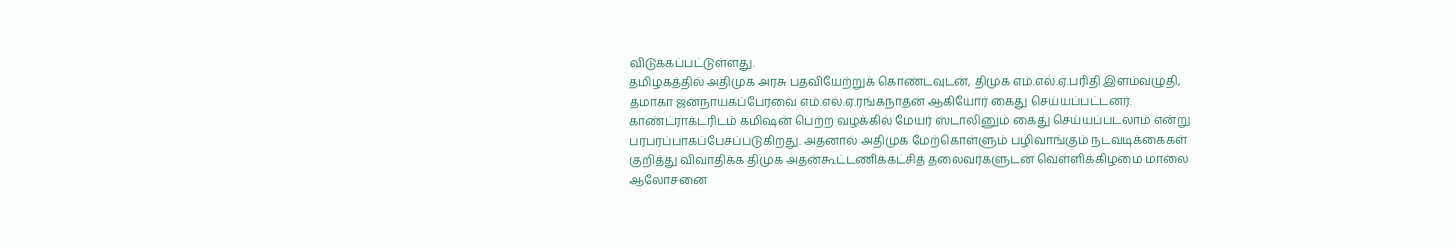விடுக்கப்பட்டுள்ளது.
தமிழகத்தில் அதிமுக அரசு பதவியேற்றுக் கொண்டவுடன், திமுக எம்.எல்.ஏ.பரிதி இளம்வழுதி, தமாகா ஜனநாயகப்பேரவை எம்.எல்.ஏ.ரங்கநாதன் ஆகியோர் கைது செய்யப்பட்டனர்.
காண்ட்ராக்டரிடம் கமிஷன் பெற்ற வழக்கில் மேயர் ஸ்டாலினும் கைது செய்யப்படலாம் என்று பரபரப்பாகப்பேசப்படுகிறது. அதனால் அதிமுக மேற்கொள்ளும் பழிவாங்கும் நடவடிக்கைகள் குறித்து விவாதிக்க திமுக அதன்கூட்டணிக்கட்சித் தலைவர்களுடன் வெள்ளிக்கிழமை மாலை ஆலோசனை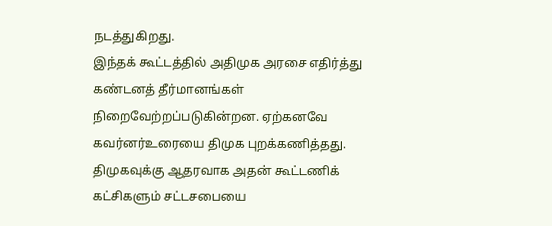நடத்துகிறது.
இந்தக் கூட்டத்தில் அதிமுக அரசை எதிர்த்து கண்டனத் தீர்மானங்கள் நிறைவேற்றப்படுகின்றன. ஏற்கனவே கவர்னர்உரையை திமுக புறக்கணித்தது. திமுகவுக்கு ஆதரவாக அதன் கூட்டணிக் கட்சிகளும் சட்டசபையை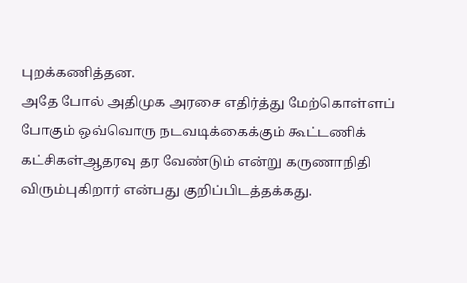புறக்கணித்தன.
அதே போல் அதிமுக அரசை எதிர்த்து மேற்கொள்ளப் போகும் ஒவ்வொரு நடவடிக்கைக்கும் கூட்டணிக் கட்சிகள்ஆதரவு தர வேண்டும் என்று கருணாநிதி விரும்புகிறார் என்பது குறிப்பிடத்தக்கது.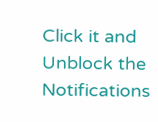Click it and Unblock the Notifications